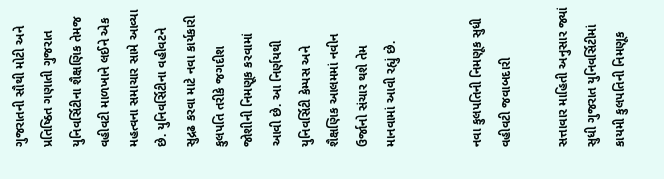ગુજરાતની સૌથી મોટી અને પ્રતિષ્ઠિત ગણાતી ગુજરાત યુનિવર્સિટીના શૈક્ષણિક તેમજ વહીવટી માળખાને લઈને એક મહત્વના સમાચાર સામે આવ્યા છે. યુનિવર્સિટીના વહીવટને સુદ્રઢ કરવા માટે નવા કાર્યકારી કુલપતિ તરીકે જગદીશ જોશીની નિમણૂક કરવામાં આવી છે. આ નિર્ણયથી યુનિવર્સિટી કેમ્પસ અને શૈક્ષણિક આલમમાં નવીન ઉર્જાનો સંચાર થશે તેમ માનવામાં આવી રહ્યું છે.


નવા કુલપતિની નિમણૂક સુધી વહીવટી જવાબદારી

સત્તાવાર માહિતી અનુસાર જ્યાં સુધી ગુજરાત યુનિવર્સિટીમાં કાયમી કુલપતિની નિમણૂક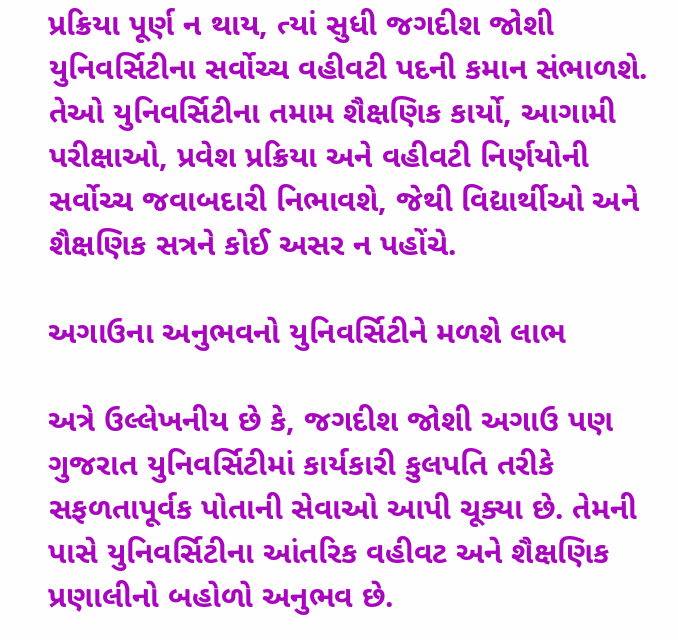પ્રક્રિયા પૂર્ણ ન થાય, ત્યાં સુધી જગદીશ જોશી યુનિવર્સિટીના સર્વોચ્ચ વહીવટી પદની કમાન સંભાળશે. તેઓ યુનિવર્સિટીના તમામ શૈક્ષણિક કાર્યો, આગામી પરીક્ષાઓ, પ્રવેશ પ્રક્રિયા અને વહીવટી નિર્ણયોની સર્વોચ્ચ જવાબદારી નિભાવશે, જેથી વિદ્યાર્થીઓ અને શૈક્ષણિક સત્રને કોઈ અસર ન પહોંચે.

અગાઉના અનુભવનો યુનિવર્સિટીને મળશે લાભ

અત્રે ઉલ્લેખનીય છે કે, જગદીશ જોશી અગાઉ પણ ગુજરાત યુનિવર્સિટીમાં કાર્યકારી કુલપતિ તરીકે સફળતાપૂર્વક પોતાની સેવાઓ આપી ચૂક્યા છે. તેમની પાસે યુનિવર્સિટીના આંતરિક વહીવટ અને શૈક્ષણિક પ્રણાલીનો બહોળો અનુભવ છે.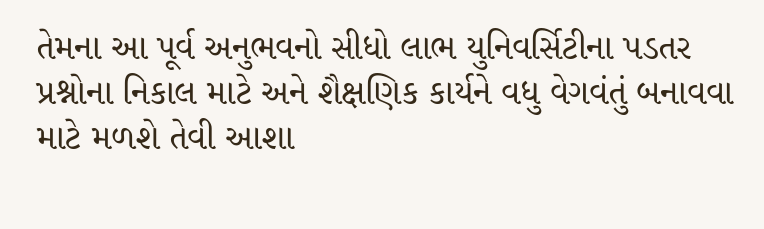તેમના આ પૂર્વ અનુભવનો સીધો લાભ યુનિવર્સિટીના પડતર પ્રશ્નોના નિકાલ માટે અને શૈક્ષણિક કાર્યને વધુ વેગવંતું બનાવવા માટે મળશે તેવી આશા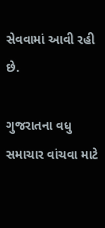સેવવામાં આવી રહી છે.

ગુજરાતના વધુ સમાચાર વાંચવા માટે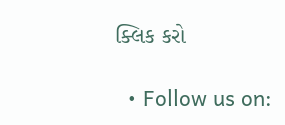ક્લિક કરો

  • Follow us on: